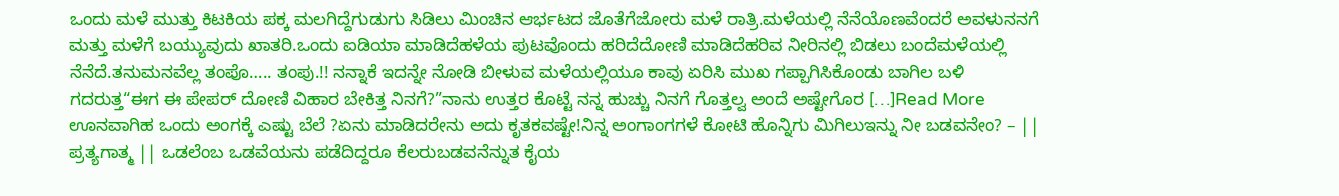ಒಂದು ಮಳೆ ಮುತ್ತು ಕಿಟಕಿಯ ಪಕ್ಕ ಮಲಗಿದ್ದೆಗುಡುಗು ಸಿಡಿಲು ಮಿಂಚಿನ ಆರ್ಭಟದ ಜೊತೆಗೆಜೋರು ಮಳೆ ರಾತ್ರಿ.ಮಳೆಯಲ್ಲಿ ನೆನೆಯೊಣವೆಂದರೆ ಅವಳುನನಗೆ ಮತ್ತು ಮಳೆಗೆ ಬಯ್ಯುವುದು ಖಾತರಿ.ಒಂದು ಐಡಿಯಾ ಮಾಡಿದೆಹಳೆಯ ಪುಟವೊಂದು ಹರಿದೆದೋಣಿ ಮಾಡಿದೆಹರಿವ ನೀರಿನಲ್ಲಿ ಬಿಡಲು ಬಂದೆಮಳೆಯಲ್ಲಿ ನೆನೆದೆ.ತನುಮನವೆಲ್ಲ ತಂಪೊ….. ತಂಪು.!! ನನ್ನಾಕೆ ಇದನ್ನೇ ನೋಡಿ ಬೀಳುವ ಮಳೆಯಲ್ಲಿಯೂ ಕಾವು ಏರಿಸಿ ಮುಖ ಗಪ್ಪಾಗಿಸಿಕೊಂಡು ಬಾಗಿಲ ಬಳಿ ಗದರುತ್ತ“ಈಗ ಈ ಪೇಪರ್ ದೋಣಿ ವಿಹಾರ ಬೇಕಿತ್ತ ನಿನಗೆ?”ನಾನು ಉತ್ತರ ಕೊಟ್ಟೆ ನನ್ನ ಹುಚ್ಚು ನಿನಗೆ ಗೊತ್ತಲ್ವ ಅಂದೆ ಅಷ್ಟೇಗೊರ […]Read More
ಊನವಾಗಿಹ ಒಂದು ಅಂಗಕ್ಕೆ ಎಷ್ಟು ಬೆಲೆ ?ಏನು ಮಾಡಿದರೇನು ಅದು ಕೃತಕವಷ್ಟೇ!ನಿನ್ನ ಅಂಗಾಂಗಗಳೆ ಕೋಟಿ ಹೊನ್ನಿಗು ಮಿಗಿಲುಇನ್ನು ನೀ ಬಡವನೇಂ? – || ಪ್ರತ್ಯಗಾತ್ಮ || ಒಡಲೆಂಬ ಒಡವೆಯನು ಪಡೆದಿದ್ದರೂ ಕೆಲರುಬಡವನೆನ್ನುತ ಕೈಯ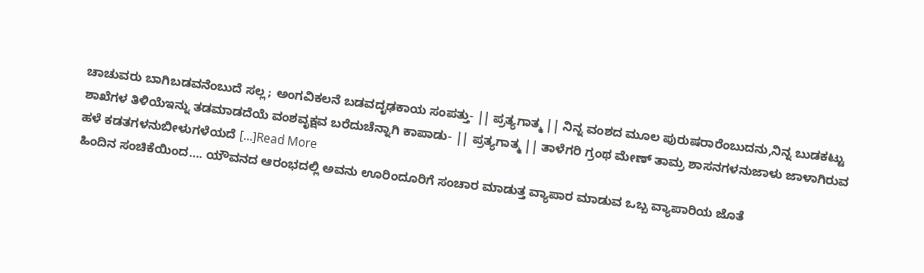ಚಾಚುವರು ಬಾಗಿಬಡವನೆಂಬುದೆ ಸಲ್ಲ; ಅಂಗವಿಕಲನೆ ಬಡವದೃಢಕಾಯ ಸಂಪತ್ತು- || ಪ್ರತ್ಯಗಾತ್ಮ || ನಿನ್ನ ವಂಶದ ಮೂಲ ಪುರುಷರಾರೆಂಬುದನು,ನಿನ್ನ ಬುಡಕಟ್ಟು ಶಾಖೆಗಳ ತಿಳಿಯೆಇನ್ನು ತಡಮಾಡದೆಯೆ ವಂಶವೃಕ್ಷವ ಬರೆದುಚೆನ್ನಾಗಿ ಕಾಪಾಡು- || ಪ್ರತ್ಯಗಾತ್ಮ || ತಾಳೆಗರಿ ಗ್ರಂಥ ಮೇಣ್ ತಾಮ್ರ ಶಾಸನಗಳನುಜಾಳು ಜಾಳಾಗಿರುವ ಹಳೆ ಕಡತಗಳನುಬೀಳುಗಳೆಯದೆ […]Read More
ಹಿಂದಿನ ಸಂಚಿಕೆಯಿಂದ…. ಯೌವನದ ಆರಂಭದಲ್ಲಿ ಅವನು ಊರಿಂದೂರಿಗೆ ಸಂಚಾರ ಮಾಡುತ್ತ ವ್ಯಾಪಾರ ಮಾಡುವ ಒಬ್ಬ ವ್ಯಾಪಾರಿಯ ಜೊತೆ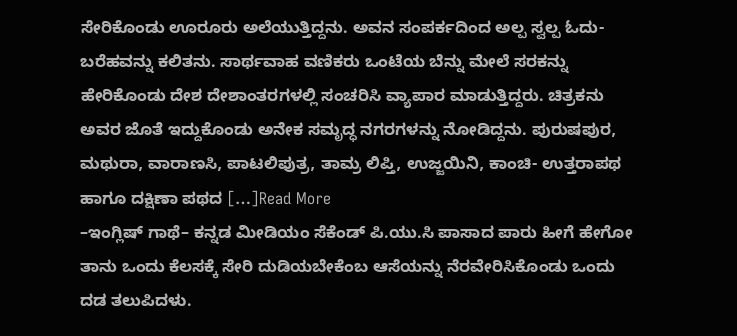ಸೇರಿಕೊಂಡು ಊರೂರು ಅಲೆಯುತ್ತಿದ್ದನು. ಅವನ ಸಂಪರ್ಕದಿಂದ ಅಲ್ಪ ಸ್ವಲ್ಪ ಓದು- ಬರೆಹವನ್ನು ಕಲಿತನು. ಸಾರ್ಥವಾಹ ವಣಿಕರು ಒಂಟೆಯ ಬೆನ್ನು ಮೇಲೆ ಸರಕನ್ನು ಹೇರಿಕೊಂಡು ದೇಶ ದೇಶಾಂತರಗಳಲ್ಲಿ ಸಂಚರಿಸಿ ವ್ಯಾಪಾರ ಮಾಡುತ್ತಿದ್ದರು. ಚಿತ್ರಕನು ಅವರ ಜೊತೆ ಇದ್ದುಕೊಂಡು ಅನೇಕ ಸಮೃದ್ಧ ನಗರಗಳನ್ನು ನೋಡಿದ್ದನು. ಪುರುಷಪುರ, ಮಥುರಾ, ವಾರಾಣಸಿ, ಪಾಟಲಿಪುತ್ರ, ತಾಮ್ರ ಲಿಪ್ತಿ, ಉಜ್ಜಯಿನಿ, ಕಾಂಚಿ- ಉತ್ತರಾಪಥ ಹಾಗೂ ದಕ್ಷಿಣಾ ಪಥದ […]Read More
–ಇಂಗ್ಲಿಷ್ ಗಾಥೆ– ಕನ್ನಡ ಮೀಡಿಯಂ ಸೆಕೆಂಡ್ ಪಿ.ಯು.ಸಿ ಪಾಸಾದ ಪಾರು ಹೀಗೆ ಹೇಗೋ ತಾನು ಒಂದು ಕೆಲಸಕ್ಕೆ ಸೇರಿ ದುಡಿಯಬೇಕೆಂಬ ಆಸೆಯನ್ನು ನೆರವೇರಿಸಿಕೊಂಡು ಒಂದು ದಡ ತಲುಪಿದಳು.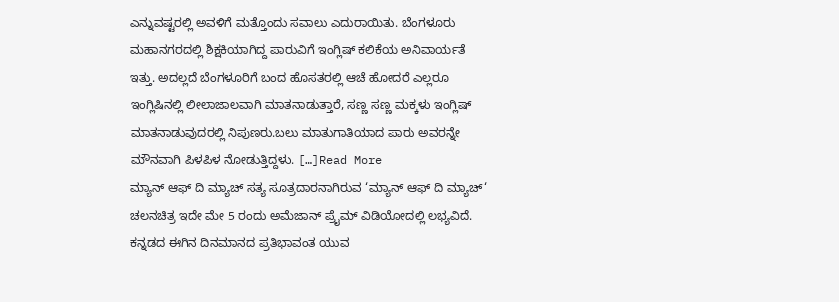ಎನ್ನುವಷ್ಟರಲ್ಲಿ ಅವಳಿಗೆ ಮತ್ತೊಂದು ಸವಾಲು ಎದುರಾಯಿತು. ಬೆಂಗಳೂರು ಮಹಾನಗರದಲ್ಲಿ ಶಿಕ್ಷಕಿಯಾಗಿದ್ದ ಪಾರುವಿಗೆ ಇಂಗ್ಲಿಷ್ ಕಲಿಕೆಯ ಅನಿವಾರ್ಯತೆ ಇತ್ತು. ಅದಲ್ಲದೆ ಬೆಂಗಳೂರಿಗೆ ಬಂದ ಹೊಸತರಲ್ಲಿ ಆಚೆ ಹೋದರೆ ಎಲ್ಲರೂ ಇಂಗ್ಲಿಷಿನಲ್ಲಿ ಲೀಲಾಜಾಲವಾಗಿ ಮಾತನಾಡುತ್ತಾರೆ, ಸಣ್ಣ ಸಣ್ಣ ಮಕ್ಕಳು ಇಂಗ್ಲಿಷ್ ಮಾತನಾಡುವುದರಲ್ಲಿ ನಿಪುಣರು.ಬಲು ಮಾತುಗಾತಿಯಾದ ಪಾರು ಅವರನ್ನೇ ಮೌನವಾಗಿ ಪಿಳಪಿಳ ನೋಡುತ್ತಿದ್ದಳು. […]Read More
ಮ್ಯಾನ್ ಆಫ್ ದಿ ಮ್ಯಾಚ್ ಸತ್ಯ ಸೂತ್ರದಾರನಾಗಿರುವ ‘ಮ್ಯಾನ್ ಆಫ್ ದಿ ಮ್ಯಾಚ್‘ ಚಲನಚಿತ್ರ ಇದೇ ಮೇ 5 ರಂದು ಅಮೆಜಾನ್ ಪ್ರೈಮ್ ವಿಡಿಯೋದಲ್ಲಿ ಲಭ್ಯವಿದೆ. ಕನ್ನಡದ ಈಗಿನ ದಿನಮಾನದ ಪ್ರತಿಭಾವಂತ ಯುವ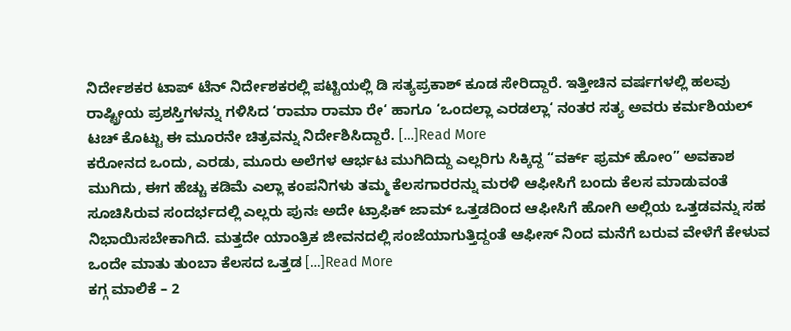ನಿರ್ದೇಶಕರ ಟಾಪ್ ಟೆನ್ ನಿರ್ದೇಶಕರಲ್ಲಿ ಪಟ್ಟಿಯಲ್ಲಿ ಡಿ ಸತ್ಯಪ್ರಕಾಶ್ ಕೂಡ ಸೇರಿದ್ದಾರೆ. ಇತ್ತೀಚಿನ ವರ್ಷಗಳಲ್ಲಿ ಹಲವು ರಾಷ್ಟ್ರೀಯ ಪ್ರಶಸ್ತಿಗಳನ್ನು ಗಳಿಸಿದ ‘ರಾಮಾ ರಾಮಾ ರೇ‘ ಹಾಗೂ ‘ಒಂದಲ್ಲಾ ಎರಡಲ್ಲಾ‘ ನಂತರ ಸತ್ಯ ಅವರು ಕರ್ಮಶಿಯಲ್ ಟಚ್ ಕೊಟ್ಟು ಈ ಮೂರನೇ ಚಿತ್ರವನ್ನು ನಿರ್ದೇಶಿಸಿದ್ದಾರೆ. […]Read More
ಕರೋನದ ಒಂದು, ಎರಡು, ಮೂರು ಅಲೆಗಳ ಆರ್ಭಟ ಮುಗಿದಿದ್ದು ಎಲ್ಲರಿಗು ಸಿಕ್ಕಿದ್ದ “ವರ್ಕ್ ಫ್ರಮ್ ಹೋಂ” ಅವಕಾಶ ಮುಗಿದು, ಈಗ ಹೆಚ್ಚು ಕಡಿಮೆ ಎಲ್ಲಾ ಕಂಪನಿಗಳು ತಮ್ಮ ಕೆಲಸಗಾರರನ್ನು ಮರಳಿ ಆಫೀಸಿಗೆ ಬಂದು ಕೆಲಸ ಮಾಡುವಂತೆ ಸೂಚಿಸಿರುವ ಸಂದರ್ಭದಲ್ಲಿ ಎಲ್ಲರು ಪುನಃ ಅದೇ ಟ್ರಾಫಿಕ್ ಜಾಮ್ ಒತ್ತಡದಿಂದ ಆಫೀಸಿಗೆ ಹೋಗಿ ಅಲ್ಲಿಯ ಒತ್ತಡವನ್ನು ಸಹ ನಿಭಾಯಿಸಬೇಕಾಗಿದೆ. ಮತ್ತದೇ ಯಾಂತ್ರಿಕ ಜೀವನದಲ್ಲಿ ಸಂಜೆಯಾಗುತ್ತಿದ್ದಂತೆ ಆಫೀಸ್ ನಿಂದ ಮನೆಗೆ ಬರುವ ವೇಳೆಗೆ ಕೇಳುವ ಒಂದೇ ಮಾತು ತುಂಬಾ ಕೆಲಸದ ಒತ್ತಡ […]Read More
ಕಗ್ಗ ಮಾಲಿಕೆ – 2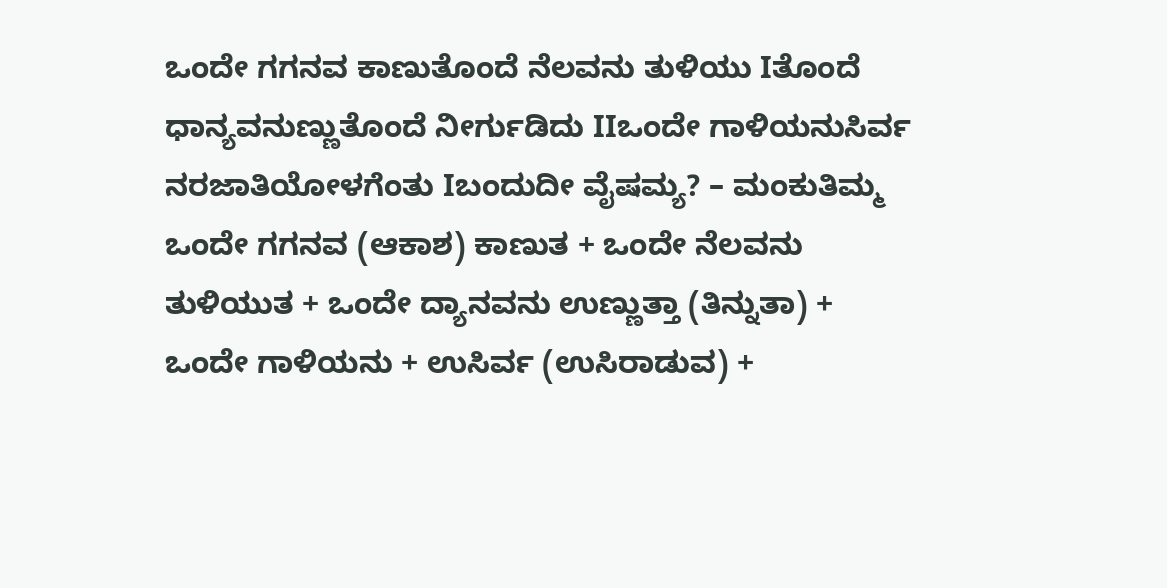ಒಂದೇ ಗಗನವ ಕಾಣುತೊಂದೆ ನೆಲವನು ತುಳಿಯು Iತೊಂದೆ ಧಾನ್ಯವನುಣ್ಣುತೊಂದೆ ನೀರ್ಗುಡಿದು IIಒಂದೇ ಗಾಳಿಯನುಸಿರ್ವ ನರಜಾತಿಯೋಳಗೆಂತು Iಬಂದುದೀ ವೈಷಮ್ಯ? – ಮಂಕುತಿಮ್ಮ ಒಂದೇ ಗಗನವ (ಆಕಾಶ) ಕಾಣುತ + ಒಂದೇ ನೆಲವನು ತುಳಿಯುತ + ಒಂದೇ ದ್ಯಾನವನು ಉಣ್ಣುತ್ತಾ (ತಿನ್ನುತಾ) + ಒಂದೇ ಗಾಳಿಯನು + ಉಸಿರ್ವ (ಉಸಿರಾಡುವ) +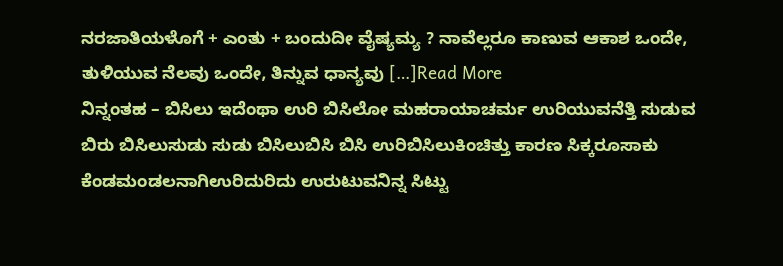ನರಜಾತಿಯಳೊಗೆ + ಎಂತು + ಬಂದುದೀ ವೈಷ್ಯಮ್ಯ ? ನಾವೆಲ್ಲರೂ ಕಾಣುವ ಆಕಾಶ ಒಂದೇ, ತುಳಿಯುವ ನೆಲವು ಒಂದೇ, ತಿನ್ನುವ ಧಾನ್ಯವು […]Read More
ನಿನ್ನಂತಹ – ಬಿಸಿಲು ಇದೆಂಥಾ ಉರಿ ಬಿಸಿಲೋ ಮಹರಾಯಾಚರ್ಮ ಉರಿಯುವನೆತ್ತಿ ಸುಡುವ ಬಿರು ಬಿಸಿಲುಸುಡು ಸುಡು ಬಿಸಿಲುಬಿಸಿ ಬಿಸಿ ಉರಿಬಿಸಿಲುಕಿಂಚಿತ್ತು ಕಾರಣ ಸಿಕ್ಕರೂಸಾಕು ಕೆಂಡಮಂಡಲನಾಗಿಉರಿದುರಿದು ಉರುಟುವನಿನ್ನ ಸಿಟ್ಟು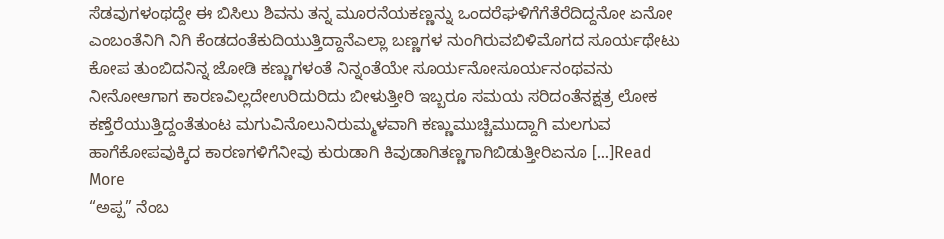ಸೆಡವುಗಳಂಥದ್ದೇ ಈ ಬಿಸಿಲು ಶಿವನು ತನ್ನ ಮೂರನೆಯಕಣ್ಣನ್ನು ಒಂದರೆಘಳಿಗೆಗೆತೆರೆದಿದ್ದನೋ ಏನೋ ಎಂಬಂತೆನಿಗಿ ನಿಗಿ ಕೆಂಡದಂತೆಕುದಿಯುತ್ತಿದ್ದಾನೆಎಲ್ಲಾ ಬಣ್ಣಗಳ ನುಂಗಿರುವಬಿಳಿಮೊಗದ ಸೂರ್ಯಥೇಟು ಕೋಪ ತುಂಬಿದನಿನ್ನ ಜೋಡಿ ಕಣ್ಣುಗಳಂತೆ ನಿನ್ನಂತೆಯೇ ಸೂರ್ಯನೋಸೂರ್ಯನಂಥವನು ನೀನೋಆಗಾಗ ಕಾರಣವಿಲ್ಲದೇಉರಿದುರಿದು ಬೀಳುತ್ತೀರಿ ಇಬ್ಬರೂ ಸಮಯ ಸರಿದಂತೆನಕ್ಷತ್ರ ಲೋಕ ಕಣ್ತೆರೆಯುತ್ತಿದ್ದಂತೆತುಂಟ ಮಗುವಿನೊಲುನಿರುಮ್ಮಳವಾಗಿ ಕಣ್ಣುಮುಚ್ಚಿಮುದ್ದಾಗಿ ಮಲಗುವ ಹಾಗೆಕೋಪವುಕ್ಕಿದ ಕಾರಣಗಳಿಗೆನೀವು ಕುರುಡಾಗಿ ಕಿವುಡಾಗಿತಣ್ಣಗಾಗಿಬಿಡುತ್ತೀರಿಏನೂ […]Read More
“ಅಪ್ಪ” ನೆಂಬ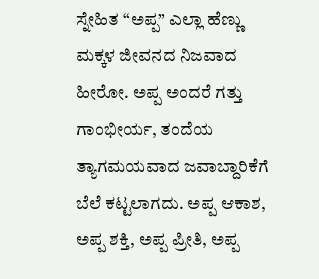ಸ್ನೇಹಿತ “ಅಪ್ಪ” ಎಲ್ಲಾ ಹೆಣ್ಣು ಮಕ್ಕಳ ಜೀವನದ ನಿಜವಾದ ಹೀರೋ. ಅಪ್ಪ ಅಂದರೆ ಗತ್ತು ಗಾಂಭೀರ್ಯ, ತಂದೆಯ ತ್ಯಾಗಮಯವಾದ ಜವಾಬ್ದಾರಿಕೆಗೆ ಬೆಲೆ ಕಟ್ಟಲಾಗದು. ಅಪ್ಪ ಆಕಾಶ, ಅಪ್ಪ ಶಕ್ತಿ, ಅಪ್ಪ ಪ್ರೀತಿ, ಅಪ್ಪ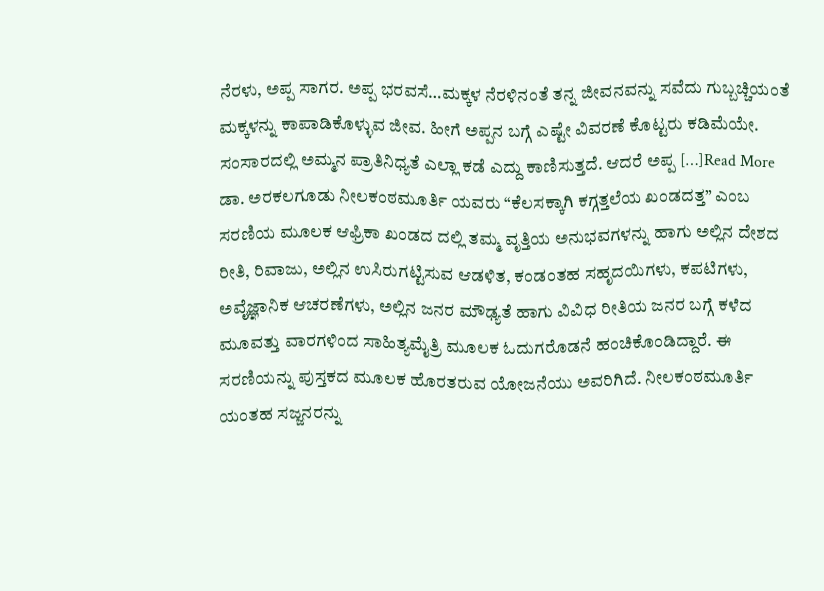ನೆರಳು, ಅಪ್ಪ ಸಾಗರ. ಅಪ್ಪ ಭರವಸೆ…ಮಕ್ಕಳ ನೆರಳಿನಂತೆ ತನ್ನ ಜೀವನವನ್ನು ಸವೆದು ಗುಬ್ಬಚ್ಚಿಯಂತೆ ಮಕ್ಕಳನ್ನು ಕಾಪಾಡಿಕೊಳ್ಳುವ ಜೀವ. ಹೀಗೆ ಅಪ್ಪನ ಬಗ್ಗೆ ಎಷ್ಟೇ ವಿವರಣೆ ಕೊಟ್ಟರು ಕಡಿಮೆಯೇ. ಸಂಸಾರದಲ್ಲಿ ಅಮ್ಮನ ಪ್ರಾತಿನಿಧ್ಯತೆ ಎಲ್ಲಾ ಕಡೆ ಎದ್ದು ಕಾಣಿಸುತ್ತದೆ. ಆದರೆ ಅಪ್ಪ […]Read More
ಡಾ. ಅರಕಲಗೂಡು ನೀಲಕಂಠಮೂರ್ತಿ ಯವರು “ಕೆಲಸಕ್ಕಾಗಿ ಕಗ್ಗತ್ತಲೆಯ ಖಂಡದತ್ತ” ಎಂಬ ಸರಣಿಯ ಮೂಲಕ ಆಫ್ರಿಕಾ ಖಂಡದ ದಲ್ಲಿ ತಮ್ಮ ವೃತ್ತಿಯ ಅನುಭವಗಳನ್ನು ಹಾಗು ಅಲ್ಲಿನ ದೇಶದ ರೀತಿ, ರಿವಾಜು, ಅಲ್ಲಿನ ಉಸಿರುಗಟ್ಟಿಸುವ ಆಡಳಿತ, ಕಂಡಂತಹ ಸಹೃದಯಿಗಳು, ಕಪಟಿಗಳು, ಅವೈಜ್ಞಾನಿಕ ಆಚರಣೆಗಳು, ಅಲ್ಲಿನ ಜನರ ಮೌಢ್ಯತೆ ಹಾಗು ವಿವಿಧ ರೀತಿಯ ಜನರ ಬಗ್ಗೆ ಕಳೆದ ಮೂವತ್ತು ವಾರಗಳಿಂದ ಸಾಹಿತ್ಯಮೈತ್ರಿ ಮೂಲಕ ಓದುಗರೊಡನೆ ಹಂಚಿಕೊಂಡಿದ್ದಾರೆ. ಈ ಸರಣಿಯನ್ನು ಪುಸ್ತಕದ ಮೂಲಕ ಹೊರತರುವ ಯೋಜನೆಯು ಅವರಿಗಿದೆ. ನೀಲಕಂಠಮೂರ್ತಿ ಯಂತಹ ಸಜ್ಜನರನ್ನು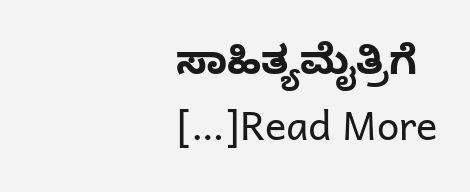ಸಾಹಿತ್ಯಮೈತ್ರಿಗೆ […]Read More